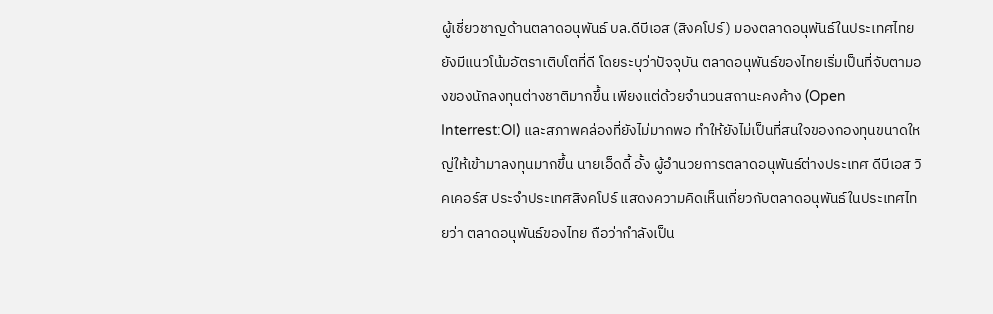ผู้เชี่ยวชาญด้านตลาดอนุพันธ์ บล.ดีบีเอส (สิงคโปร์) มองตลาดอนุพันธ์ในประเทศไทยยังมีแนวโน้มอัตราเติบโตที่ดี โดยระบุว่าปัจจุบัน ตลาดอนุพันธ์ของไทยเริ่มเป็นที่จับตามองของนักลงทุนต่างชาติมากขึ้น เพียงแต่ด้วยจำนวนสถานะคงค้าง (Open Interrest:OI) และสภาพคล่องที่ยังไม่มากพอ ทำให้ยังไม่เป็นที่สนใจของกองทุนขนาดใหญ่ให้เข้ามาลงทุนมากขึ้น นายเอ็ดดี้ อั้ง ผู้อำนวยการตลาดอนุพันธ์ต่างประเทศ ดีบีเอส วิคเคอร์ส ประจำประเทศสิงคโปร์ แสดงความคิดเห็นเกี่ยวกับตลาดอนุพันธ์ในประเทศไทยว่า ตลาดอนุพันธ์ของไทย ถือว่ากำลังเป็น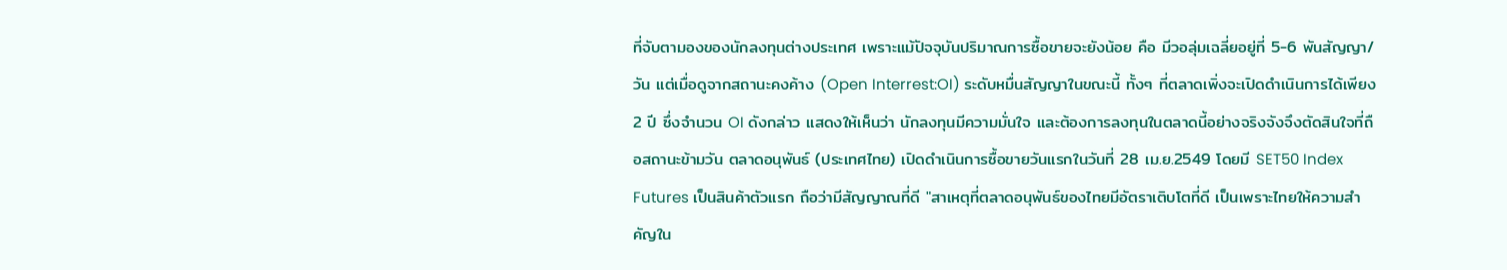ที่จับตามองของนักลงทุนต่างประเทศ เพราะแม้ปัจจุบันปริมาณการซื้อขายจะยังน้อย คือ มีวอลุ่มเฉลี่ยอยู่ที่ 5-6 พันสัญญา/วัน แต่เมื่อดูจากสถานะคงค้าง (Open Interrest:OI) ระดับหมื่นสัญญาในขณะนี้ ทั้งๆ ที่ตลาดเพิ่งจะเปิดดำเนินการได้เพียง 2 ปี ซึ่งจำนวน OI ดังกล่าว แสดงให้เห็นว่า นักลงทุนมีความมั่นใจ และต้องการลงทุนในตลาดนี้อย่างจริงจังจึงตัดสินใจที่ถือสถานะข้ามวัน ตลาดอนุพันธ์ (ประเทศไทย) เปิดดำเนินการซื้อขายวันแรกในวันที่ 28 เม.ย.2549 โดยมี SET50 Index Futures เป็นสินค้าตัวแรก ถือว่ามีสัญญาณที่ดี "สาเหตุที่ตลาดอนุพันธ์ของไทยมีอัตราเติบโตที่ดี เป็นเพราะไทยให้ความสำคัญใน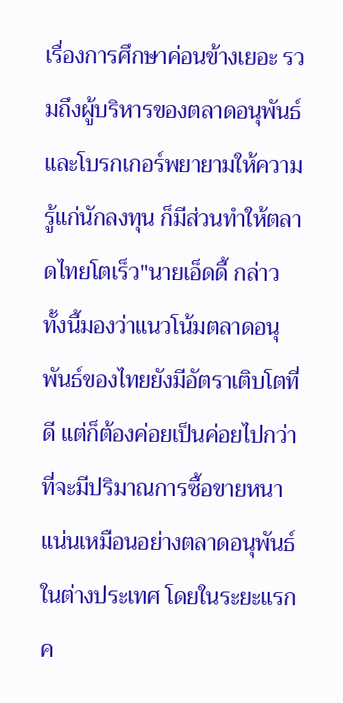เรื่องการศึกษาค่อนข้างเยอะ รวมถึงผู้บริหารของตลาดอนุพันธ์ และโบรกเกอร์พยายามให้ความรู้แก่นักลงทุน ก็มีส่วนทำให้ตลาดไทยโตเร็ว"นายเอ็ดดี้ กล่าว ทั้งนี้มองว่าแนวโน้มตลาดอนุพันธ์ของไทยยังมีอัตราเติบโตที่ดี แต่ก็ต้องค่อยเป็นค่อยไปกว่าที่จะมีปริมาณการซื้อขายหนาแน่นเหมือนอย่างตลาดอนุพันธ์ในต่างประเทศ โดยในระยะแรกค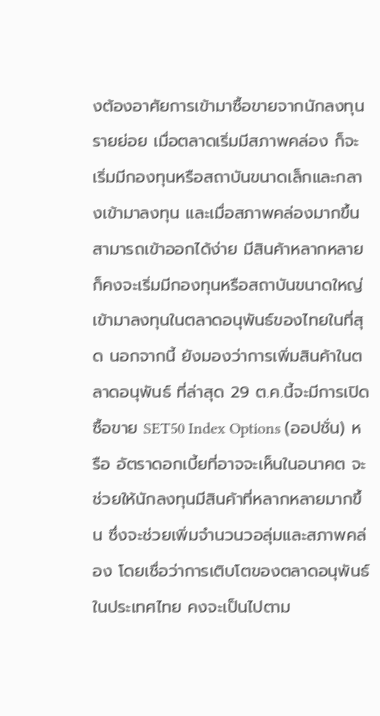งต้องอาศัยการเข้ามาซื้อขายจากนักลงทุนรายย่อย เมื่อตลาดเริ่มมีสภาพคล่อง ก็จะเริ่มมีกองทุนหรือสถาบันขนาดเล็กและกลางเข้ามาลงทุน และเมื่อสภาพคล่องมากขึ้น สามารถเข้าออกได้ง่าย มีสินค้าหลากหลายก็คงจะเริ่มมีกองทุนหรือสถาบันขนาดใหญ่เข้ามาลงทุนในตลาดอนุพันธ์ของไทยในที่สุด นอกจากนี้ ยังมองว่าการเพิ่มสินค้าในตลาดอนุพันธ์ ที่ล่าสุด 29 ต.ค.นี้จะมีการเปิดซื้อขาย SET50 Index Options (ออปชั่น) หรือ อัตราดอกเบี้ยที่อาจจะเห็นในอนาคต จะช่วยให้นักลงทุนมีสินค้าที่หลากหลายมากขึ้น ซึ่งจะช่วยเพิ่มจำนวนวอลุ่มและสภาพคล่อง โดยเชื่อว่าการเติบโตของตลาดอนุพันธ์ในประเทศไทย คงจะเป็นไปตาม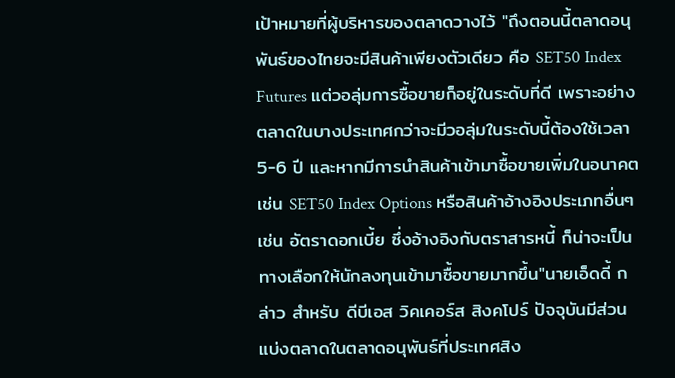เป้าหมายที่ผู้บริหารของตลาดวางไว้ "ถึงตอนนี้ตลาดอนุพันธ์ของไทยจะมีสินค้าเพียงตัวเดียว คือ SET50 Index Futures แต่วอลุ่มการซื้อขายก็อยู่ในระดับที่ดี เพราะอย่างตลาดในบางประเทศกว่าจะมีวอลุ่มในระดับนี้ต้องใช้เวลา 5-6 ปี และหากมีการนำสินค้าเข้ามาซื้อขายเพิ่มในอนาคต เช่น SET50 Index Options หรือสินค้าอ้างอิงประเภทอื่นๆ เช่น อัตราดอกเบี้ย ซึ่งอ้างอิงกับตราสารหนี้ ก็น่าจะเป็นทางเลือกให้นักลงทุนเข้ามาซื้อขายมากขึ้น"นายเอ็ดดี้ กล่าว สำหรับ ดีบีเอส วิคเคอร์ส สิงคโปร์ ปัจจุบันมีส่วนแบ่งตลาดในตลาดอนุพันธ์ที่ประเทศสิง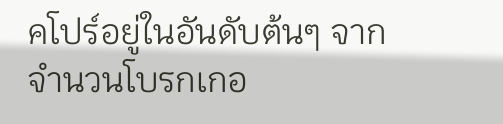คโปร์อยู่ในอันดับต้นๆ จากจำนวนโบรกเกอ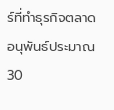ร์ที่ทำธุรกิจตลาดอนุพันธ์ประมาณ 30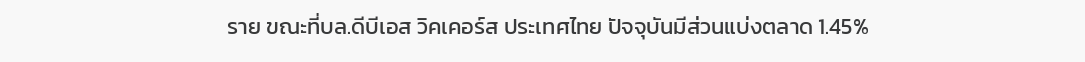ราย ขณะที่บล.ดีบีเอส วิคเคอร์ส ประเทศไทย ปัจจุบันมีส่วนแบ่งตลาด 1.45%